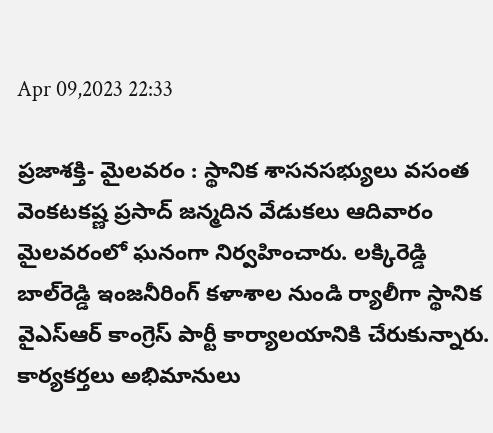Apr 09,2023 22:33

ప్రజాశక్తి- మైలవరం : స్థానిక శాసనసభ్యులు వసంత వెంకటకష్ణ ప్రసాద్‌ జన్మదిన వేడుకలు ఆదివారం మైలవరంలో ఘనంగా నిర్వహించారు. లక్కిరెడ్డి బాల్‌రెడ్డి ఇంజనీరింగ్‌ కళాశాల నుండి ర్యాలీగా స్థానిక వైఎస్‌ఆర్‌ కాంగ్రెస్‌ పార్టీ కార్యాలయానికి చేరుకున్నారు. కార్యకర్తలు అభిమానులు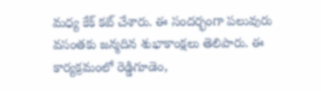మధ్య కేక్‌ కట్‌ చేశారు. ఈ సందర్భంగా పలువురు వసంతకు జన్మదిన శుభాకాంక్షలు తెలిపారు. ఈ కార్యక్రమంలో రెడ్డిగూడెం,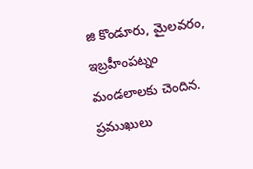జి కొండూరు, మైలవరం, ఇబ్రహీంపట్నం మండలాలకు చెందిన. ప్రముఖులు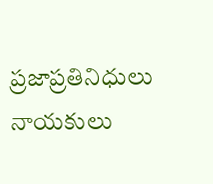ప్రజాప్రతినిధులు నాయకులు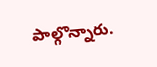పాల్గొన్నారు.